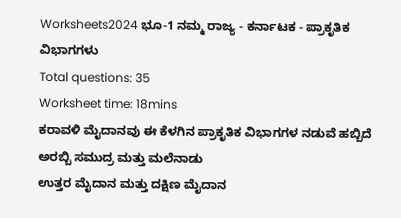Worksheets2024 ಭೂ-1 ನಮ್ಮ ರಾಜ್ಯ - ಕರ್ನಾಟಕ - ಪ್ರಾಕೃತಿಕ ವಿಭಾಗಗಳು
Total questions: 35
Worksheet time: 18mins
ಕರಾವಳಿ ಮೈದಾನವು ಈ ಕೆಳಗಿನ ಪ್ರಾಕೃತಿಕ ವಿಭಾಗಗಳ ನಡುವೆ ಹಬ್ಬಿದೆ
ಅರಬ್ಬಿ ಸಮುದ್ರ ಮತ್ತು ಮಲೆನಾಡು
ಉತ್ತರ ಮೈದಾನ ಮತ್ತು ದಕ್ಷಿಣ ಮೈದಾನ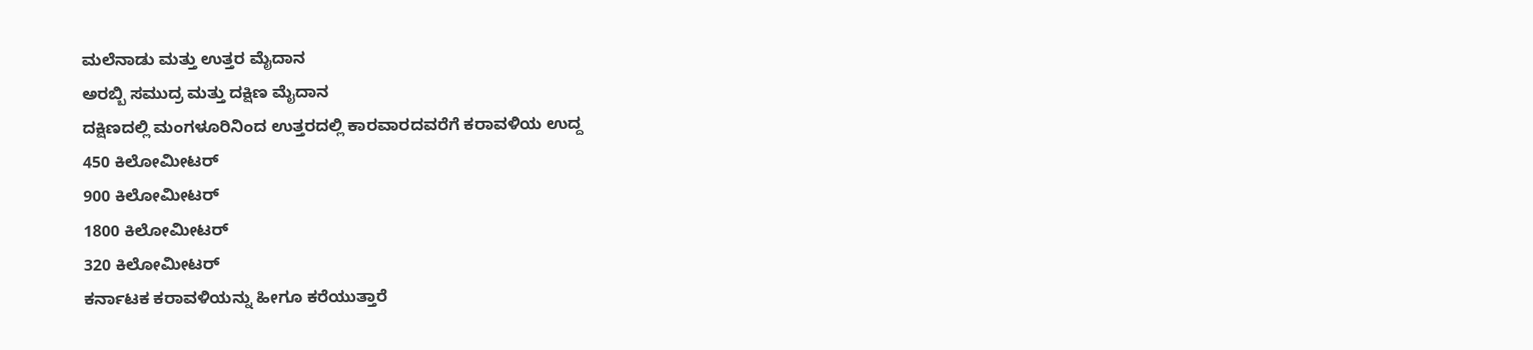ಮಲೆನಾಡು ಮತ್ತು ಉತ್ತರ ಮೈದಾನ
ಅರಬ್ಬಿ ಸಮುದ್ರ ಮತ್ತು ದಕ್ಷಿಣ ಮೈದಾನ
ದಕ್ಷಿಣದಲ್ಲಿ ಮಂಗಳೂರಿನಿಂದ ಉತ್ತರದಲ್ಲಿ ಕಾರವಾರದವರೆಗೆ ಕರಾವಳಿಯ ಉದ್ದ
450 ಕಿಲೋಮೀಟರ್
900 ಕಿಲೋಮೀಟರ್
1800 ಕಿಲೋಮೀಟರ್
320 ಕಿಲೋಮೀಟರ್
ಕರ್ನಾಟಕ ಕರಾವಳಿಯನ್ನು ಹೀಗೂ ಕರೆಯುತ್ತಾರೆ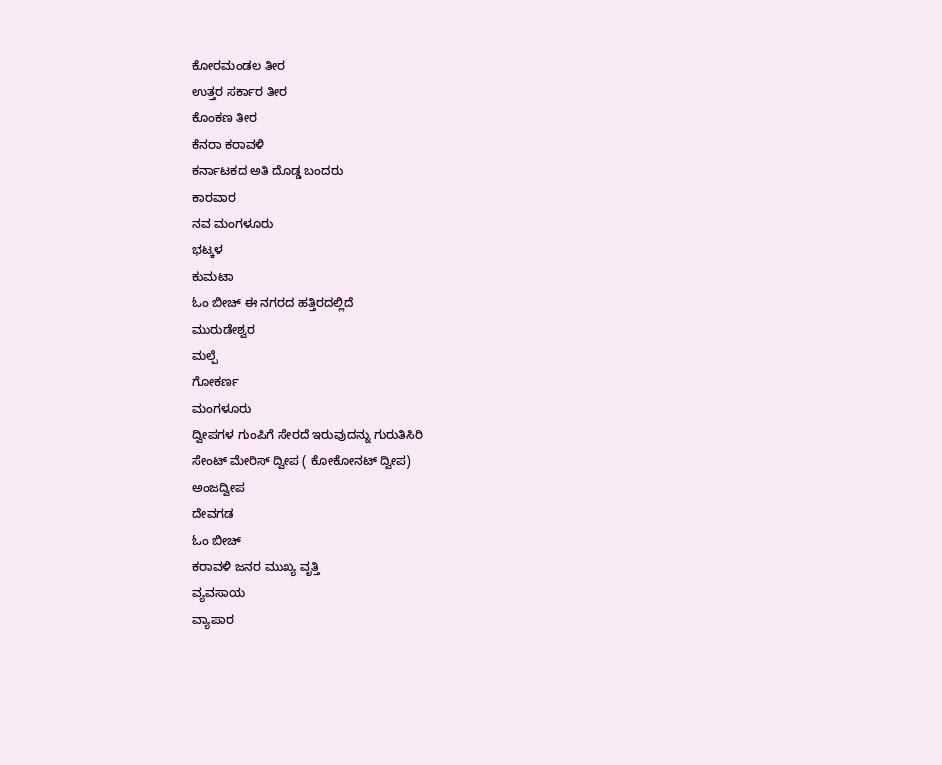ಕೋರಮಂಡಲ ತೀರ
ಉತ್ತರ ಸರ್ಕಾರ ತೀರ
ಕೊಂಕಣ ತೀರ
ಕೆನರಾ ಕರಾವಳಿ
ಕರ್ನಾಟಕದ ಅತಿ ದೊಡ್ಡ ಬಂದರು
ಕಾರವಾರ
ನವ ಮಂಗಳೂರು
ಭಟ್ಕಳ
ಕುಮಟಾ
ಓಂ ಬೀಚ್ ಈ ನಗರದ ಹತ್ತಿರದಲ್ಲಿದೆ
ಮುರುಡೇಶ್ವರ
ಮಲ್ಪೆ
ಗೋಕರ್ಣ
ಮಂಗಳೂರು
ದ್ವೀಪಗಳ ಗುಂಪಿಗೆ ಸೇರದೆ ಇರುವುದನ್ನು ಗುರುತಿಸಿರಿ
ಸೇಂಟ್ ಮೇರಿಸ್ ದ್ವೀಪ ( ಕೋಕೋನಟ್ ದ್ವೀಪ)
ಅಂಜದ್ವೀಪ
ದೇವಗಡ
ಓಂ ಬೀಚ್
ಕರಾವಳಿ ಜನರ ಮುಖ್ಯ ವೃತ್ತಿ
ವ್ಯವಸಾಯ
ವ್ಯಾಪಾರ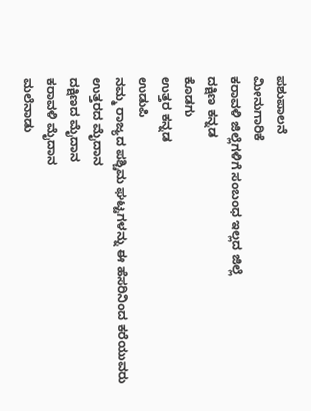ಪಶುಪಾಲನೆ
ಮೀನುಗಾರಿಕೆ
ಕರಾವಳಿ ಜಿಲ್ಲೆಗಳಿಗೆ ಸಂಬಂಧ ಇಲ್ಲದ ಜಿಲ್ಲೆ
ದಕ್ಷಿಣ ಕನ್ನಡ
ಕೊಡಗು
ಉತ್ತರ ಕನ್ನಡ
ಉಡುಪಿ
ನಮ್ಮ ರಾಜ್ಯದ ಪಶ್ಚಿಮ ಘಟ್ಟಗಳನ್ನು ಈ ಹೆಸರಿನಿಂದ ಕರೆಯುವರು
ಉತ್ತರದ ಮೈದಾನ
ದಕ್ಷಿಣದ ಮೈದಾನ
ಕರಾವಳಿ ಮೈದಾನ
ಮಲೆನಾಡು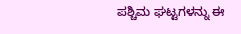ಪಶ್ಚಿಮ ಘಟ್ಟಗಳನ್ನು ಈ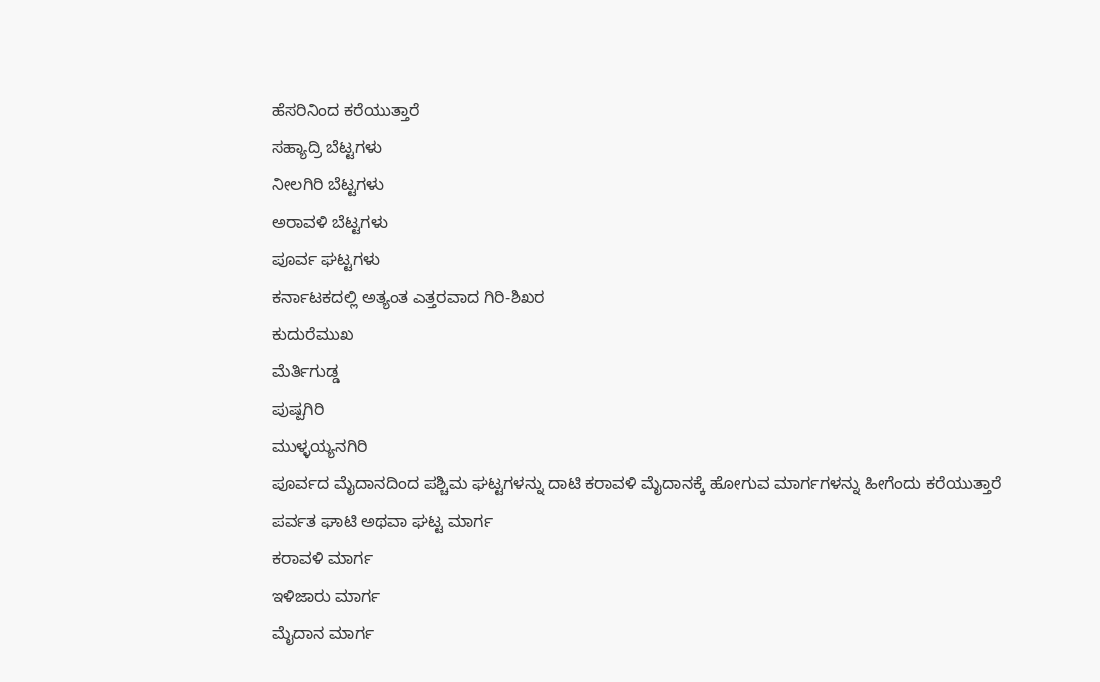ಹೆಸರಿನಿಂದ ಕರೆಯುತ್ತಾರೆ
ಸಹ್ಯಾದ್ರಿ ಬೆಟ್ಟಗಳು
ನೀಲಗಿರಿ ಬೆಟ್ಟಗಳು
ಅರಾವಳಿ ಬೆಟ್ಟಗಳು
ಪೂರ್ವ ಘಟ್ಟಗಳು
ಕರ್ನಾಟಕದಲ್ಲಿ ಅತ್ಯಂತ ಎತ್ತರವಾದ ಗಿರಿ-ಶಿಖರ
ಕುದುರೆಮುಖ
ಮೆರ್ತಿಗುಡ್ಡ
ಪುಷ್ಪಗಿರಿ
ಮುಳ್ಳಯ್ಯನಗಿರಿ
ಪೂರ್ವದ ಮೈದಾನದಿಂದ ಪಶ್ಚಿಮ ಘಟ್ಟಗಳನ್ನು ದಾಟಿ ಕರಾವಳಿ ಮೈದಾನಕ್ಕೆ ಹೋಗುವ ಮಾರ್ಗಗಳನ್ನು ಹೀಗೆಂದು ಕರೆಯುತ್ತಾರೆ
ಪರ್ವತ ಘಾಟಿ ಅಥವಾ ಘಟ್ಟ ಮಾರ್ಗ
ಕರಾವಳಿ ಮಾರ್ಗ
ಇಳಿಜಾರು ಮಾರ್ಗ
ಮೈದಾನ ಮಾರ್ಗ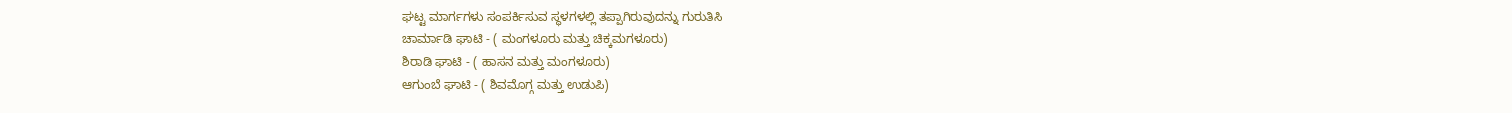ಘಟ್ಟ ಮಾರ್ಗಗಳು ಸಂಪರ್ಕಿಸುವ ಸ್ಥಳಗಳಲ್ಲಿ ತಪ್ಪಾಗಿರುವುದನ್ನು ಗುರುತಿಸಿ
ಚಾರ್ಮಾಡಿ ಘಾಟಿ - ( ಮಂಗಳೂರು ಮತ್ತು ಚಿಕ್ಕಮಗಳೂರು)
ಶಿರಾಡಿ ಘಾಟಿ - ( ಹಾಸನ ಮತ್ತು ಮಂಗಳೂರು)
ಆಗುಂಬೆ ಘಾಟಿ - ( ಶಿವಮೊಗ್ಗ ಮತ್ತು ಉಡುಪಿ)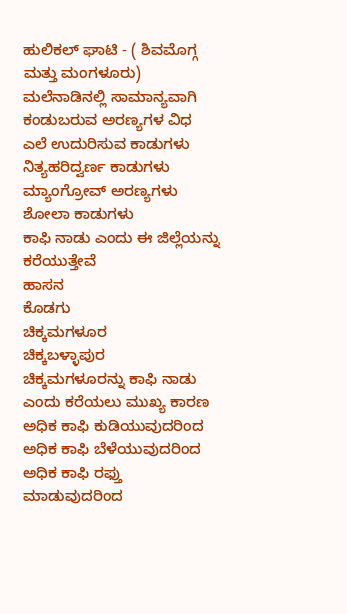ಹುಲಿಕಲ್ ಘಾಟಿ - ( ಶಿವಮೊಗ್ಗ ಮತ್ತು ಮಂಗಳೂರು)
ಮಲೆನಾಡಿನಲ್ಲಿ ಸಾಮಾನ್ಯವಾಗಿ ಕಂಡುಬರುವ ಅರಣ್ಯಗಳ ವಿಧ
ಎಲೆ ಉದುರಿಸುವ ಕಾಡುಗಳು
ನಿತ್ಯಹರಿದ್ವರ್ಣ ಕಾಡುಗಳು
ಮ್ಯಾಂಗ್ರೋವ್ ಅರಣ್ಯಗಳು
ಶೋಲಾ ಕಾಡುಗಳು
ಕಾಫಿ ನಾಡು ಎಂದು ಈ ಜಿಲ್ಲೆಯನ್ನು ಕರೆಯುತ್ತೇವೆ
ಹಾಸನ
ಕೊಡಗು
ಚಿಕ್ಕಮಗಳೂರ
ಚಿಕ್ಕಬಳ್ಳಾಪುರ
ಚಿಕ್ಕಮಗಳೂರನ್ನು ಕಾಫಿ ನಾಡು ಎಂದು ಕರೆಯಲು ಮುಖ್ಯ ಕಾರಣ
ಅಧಿಕ ಕಾಫಿ ಕುಡಿಯುವುದರಿಂದ
ಅಧಿಕ ಕಾಫಿ ಬೆಳೆಯುವುದರಿಂದ
ಅಧಿಕ ಕಾಫಿ ರಫ್ತು ಮಾಡುವುದರಿಂದ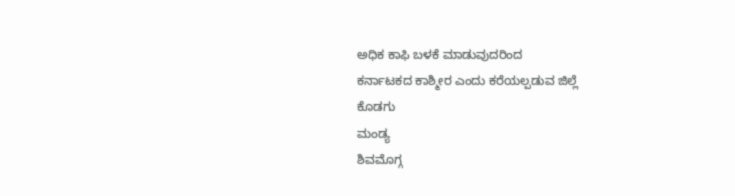ಅಧಿಕ ಕಾಫಿ ಬಳಕೆ ಮಾಡುವುದರಿಂದ
ಕರ್ನಾಟಕದ ಕಾಶ್ಮೀರ ಎಂದು ಕರೆಯಲ್ಪಡುವ ಜಿಲ್ಲೆ
ಕೊಡಗು
ಮಂಡ್ಯ
ಶಿವಮೊಗ್ಗ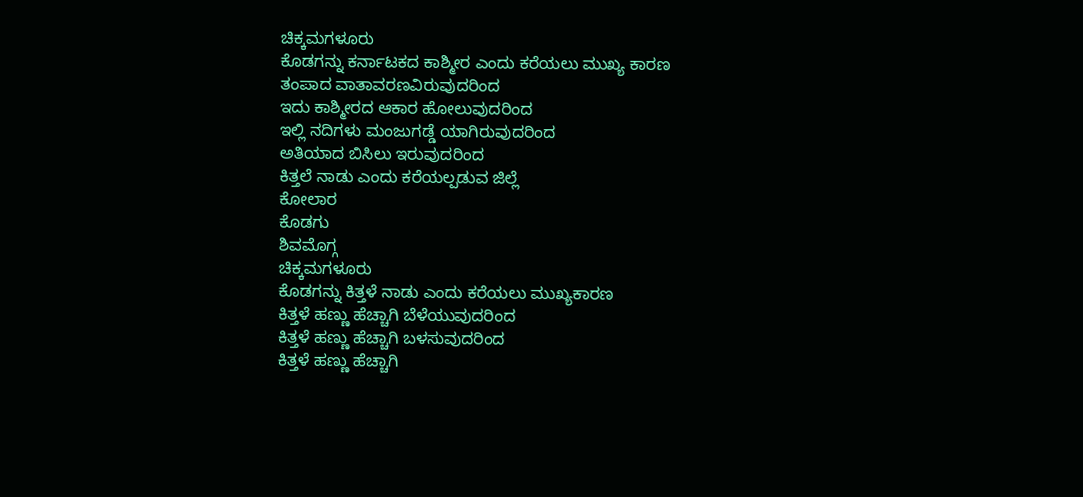ಚಿಕ್ಕಮಗಳೂರು
ಕೊಡಗನ್ನು ಕರ್ನಾಟಕದ ಕಾಶ್ಮೀರ ಎಂದು ಕರೆಯಲು ಮುಖ್ಯ ಕಾರಣ
ತಂಪಾದ ವಾತಾವರಣವಿರುವುದರಿಂದ
ಇದು ಕಾಶ್ಮೀರದ ಆಕಾರ ಹೋಲುವುದರಿಂದ
ಇಲ್ಲಿ ನದಿಗಳು ಮಂಜುಗಡ್ಡೆ ಯಾಗಿರುವುದರಿಂದ
ಅತಿಯಾದ ಬಿಸಿಲು ಇರುವುದರಿಂದ
ಕಿತ್ತಲೆ ನಾಡು ಎಂದು ಕರೆಯಲ್ಪಡುವ ಜಿಲ್ಲೆ
ಕೋಲಾರ
ಕೊಡಗು
ಶಿವಮೊಗ್ಗ
ಚಿಕ್ಕಮಗಳೂರು
ಕೊಡಗನ್ನು ಕಿತ್ತಳೆ ನಾಡು ಎಂದು ಕರೆಯಲು ಮುಖ್ಯಕಾರಣ
ಕಿತ್ತಳೆ ಹಣ್ಣು ಹೆಚ್ಚಾಗಿ ಬೆಳೆಯುವುದರಿಂದ
ಕಿತ್ತಳೆ ಹಣ್ಣು ಹೆಚ್ಚಾಗಿ ಬಳಸುವುದರಿಂದ
ಕಿತ್ತಳೆ ಹಣ್ಣು ಹೆಚ್ಚಾಗಿ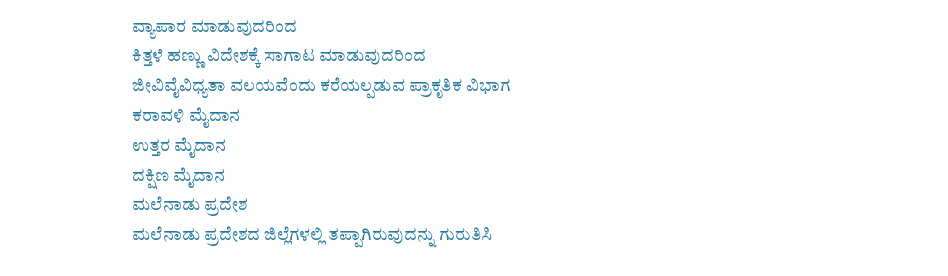ವ್ಯಾಪಾರ ಮಾಡುವುದರಿಂದ
ಕಿತ್ತಳೆ ಹಣ್ಣು ವಿದೇಶಕ್ಕೆ ಸಾಗಾಟ ಮಾಡುವುದರಿಂದ
ಜೀವಿವೈವಿಧ್ಯತಾ ವಲಯವೆಂದು ಕರೆಯಲ್ಪಡುವ ಪ್ರಾಕೃತಿಕ ವಿಭಾಗ
ಕರಾವಳಿ ಮೈದಾನ
ಉತ್ತರ ಮೈದಾನ
ದಕ್ಷಿಣ ಮೈದಾನ
ಮಲೆನಾಡು ಪ್ರದೇಶ
ಮಲೆನಾಡು ಪ್ರದೇಶದ ಜಿಲ್ಲೆಗಳಲ್ಲಿ ತಪ್ಪಾಗಿರುವುದನ್ನು ಗುರುತಿಸಿ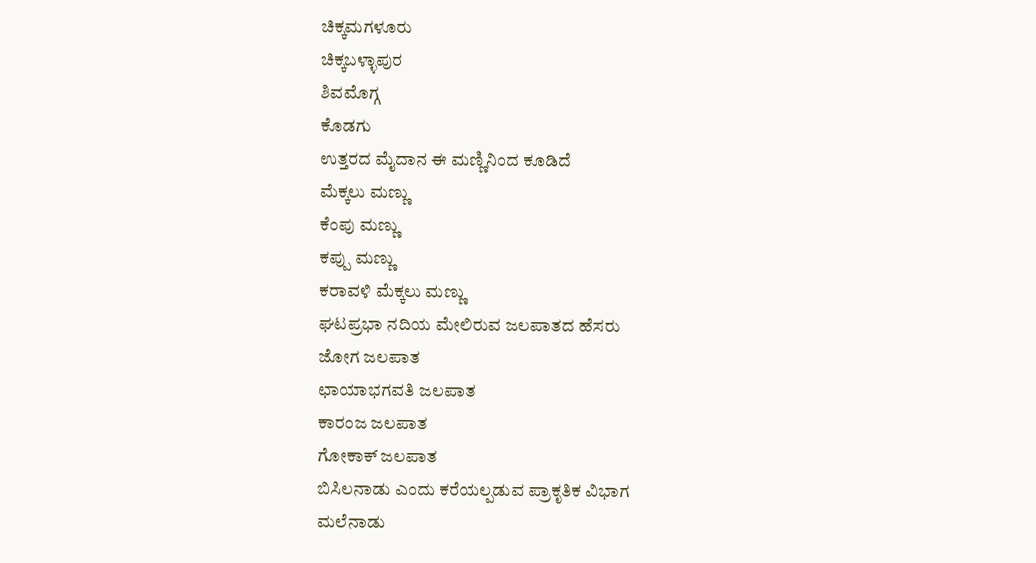ಚಿಕ್ಕಮಗಳೂರು
ಚಿಕ್ಕಬಳ್ಳಾಪುರ
ಶಿವಮೊಗ್ಗ
ಕೊಡಗು
ಉತ್ತರದ ಮೈದಾನ ಈ ಮಣ್ಣಿನಿಂದ ಕೂಡಿದೆ
ಮೆಕ್ಕಲು ಮಣ್ಣು
ಕೆಂಪು ಮಣ್ಣು
ಕಪ್ಪು ಮಣ್ಣು
ಕರಾವಳಿ ಮೆಕ್ಕಲು ಮಣ್ಣು
ಘಟಪ್ರಭಾ ನದಿಯ ಮೇಲಿರುವ ಜಲಪಾತದ ಹೆಸರು
ಜೋಗ ಜಲಪಾತ
ಛಾಯಾಭಗವತಿ ಜಲಪಾತ
ಕಾರಂಜ ಜಲಪಾತ
ಗೋಕಾಕ್ ಜಲಪಾತ
ಬಿಸಿಲನಾಡು ಎಂದು ಕರೆಯಲ್ಪಡುವ ಪ್ರಾಕೃತಿಕ ವಿಭಾಗ
ಮಲೆನಾಡು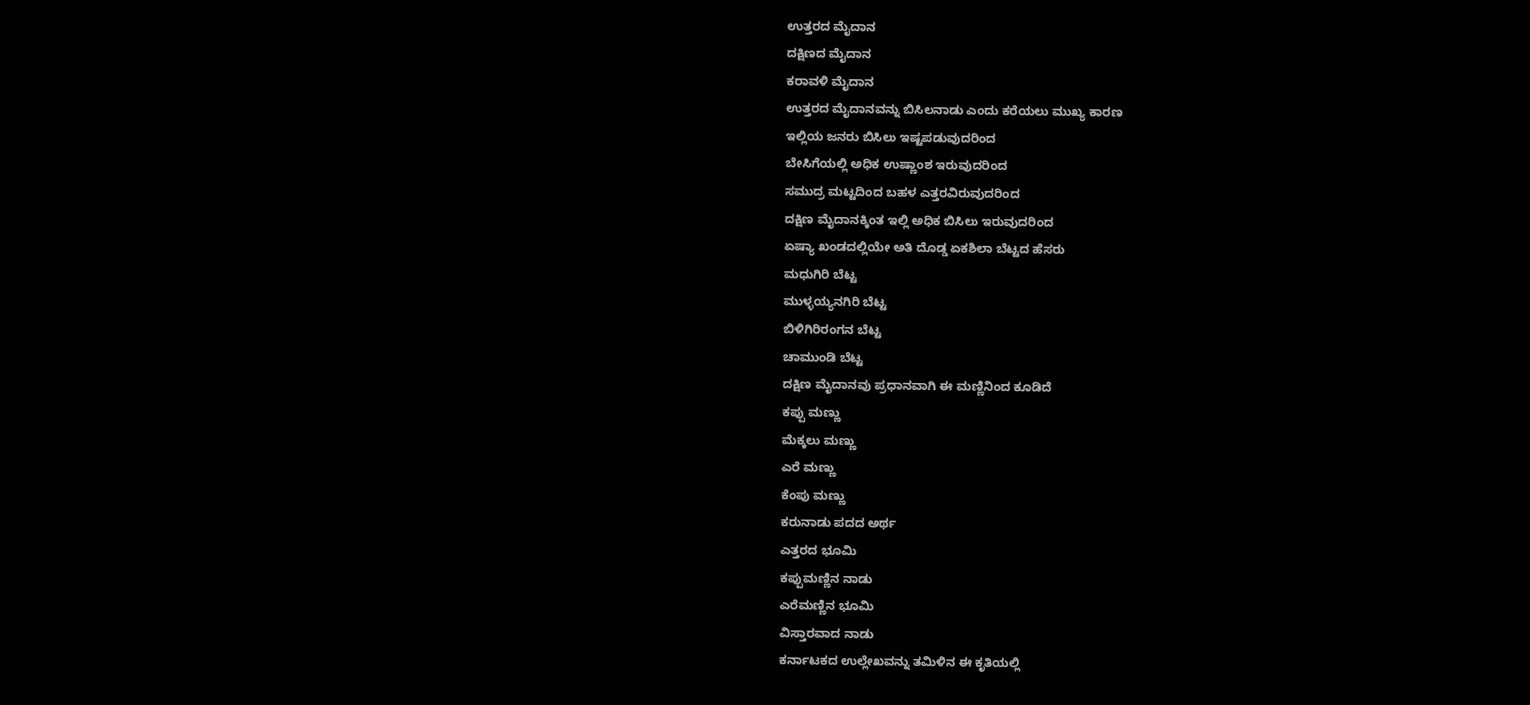ಉತ್ತರದ ಮೈದಾನ
ದಕ್ಷಿಣದ ಮೈದಾನ
ಕರಾವಳಿ ಮೈದಾನ
ಉತ್ತರದ ಮೈದಾನವನ್ನು ಬಿಸಿಲನಾಡು ಎಂದು ಕರೆಯಲು ಮುಖ್ಯ ಕಾರಣ
ಇಲ್ಲಿಯ ಜನರು ಬಿಸಿಲು ಇಷ್ಟಪಡುವುದರಿಂದ
ಬೇಸಿಗೆಯಲ್ಲಿ ಅಧಿಕ ಉಷ್ಣಾಂಶ ಇರುವುದರಿಂದ
ಸಮುದ್ರ ಮಟ್ಟದಿಂದ ಬಹಳ ಎತ್ತರವಿರುವುದರಿಂದ
ದಕ್ಷಿಣ ಮೈದಾನಕ್ಕಿಂತ ಇಲ್ಲಿ ಅಧಿಕ ಬಿಸಿಲು ಇರುವುದರಿಂದ
ಏಷ್ಯಾ ಖಂಡದಲ್ಲಿಯೇ ಅತಿ ದೊಡ್ಡ ಏಕಶಿಲಾ ಬೆಟ್ಟದ ಹೆಸರು
ಮಧುಗಿರಿ ಬೆಟ್ಟ
ಮುಳ್ಳಯ್ಯನಗಿರಿ ಬೆಟ್ಟ
ಬಿಳಿಗಿರಿರಂಗನ ಬೆಟ್ಟ
ಚಾಮುಂಡಿ ಬೆಟ್ಟ
ದಕ್ಷಿಣ ಮೈದಾನವು ಪ್ರಧಾನವಾಗಿ ಈ ಮಣ್ಣಿನಿಂದ ಕೂಡಿದೆ
ಕಪ್ಪು ಮಣ್ಣು
ಮೆಕ್ಕಲು ಮಣ್ಣು
ಎರೆ ಮಣ್ಣು
ಕೆಂಪು ಮಣ್ಣು
ಕರುನಾಡು ಪದದ ಅರ್ಥ
ಎತ್ತರದ ಭೂಮಿ
ಕಪ್ಪುಮಣ್ಣಿನ ನಾಡು
ಎರೆಮಣ್ಣಿನ ಭೂಮಿ
ವಿಸ್ತಾರವಾದ ನಾಡು
ಕರ್ನಾಟಕದ ಉಲ್ಲೇಖವನ್ನು ತಮಿಳಿನ ಈ ಕೃತಿಯಲ್ಲಿ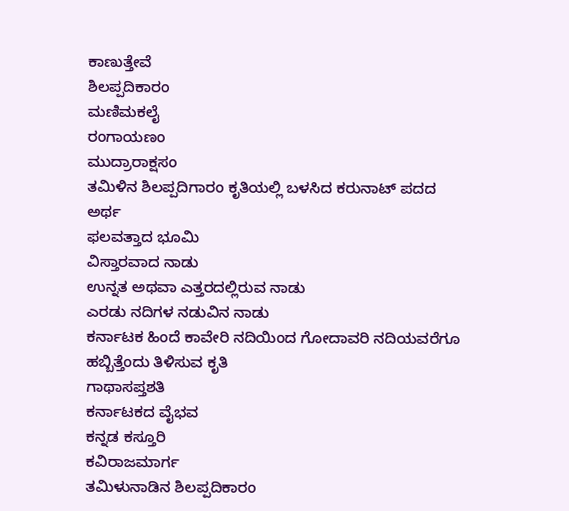ಕಾಣುತ್ತೇವೆ
ಶಿಲಪ್ಪದಿಕಾರಂ
ಮಣಿಮಕಲೈ
ರಂಗಾಯಣಂ
ಮುದ್ರಾರಾಕ್ಷಸಂ
ತಮಿಳಿನ ಶಿಲಪ್ಪದಿಗಾರಂ ಕೃತಿಯಲ್ಲಿ ಬಳಸಿದ ಕರುನಾಟ್ ಪದದ ಅರ್ಥ
ಫಲವತ್ತಾದ ಭೂಮಿ
ವಿಸ್ತಾರವಾದ ನಾಡು
ಉನ್ನತ ಅಥವಾ ಎತ್ತರದಲ್ಲಿರುವ ನಾಡು
ಎರಡು ನದಿಗಳ ನಡುವಿನ ನಾಡು
ಕರ್ನಾಟಕ ಹಿಂದೆ ಕಾವೇರಿ ನದಿಯಿಂದ ಗೋದಾವರಿ ನದಿಯವರೆಗೂ ಹಬ್ಬಿತ್ತೆಂದು ತಿಳಿಸುವ ಕೃತಿ
ಗಾಥಾಸಪ್ತಶತಿ
ಕರ್ನಾಟಕದ ವೈಭವ
ಕನ್ನಡ ಕಸ್ತೂರಿ
ಕವಿರಾಜಮಾರ್ಗ
ತಮಿಳುನಾಡಿನ ಶಿಲಪ್ಪದಿಕಾರಂ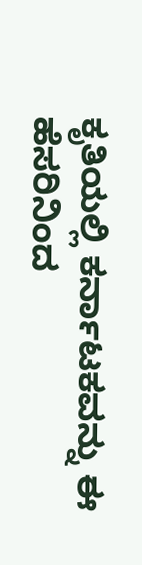ಕೃತಿಯಲ್ಲಿ ಕರ್ನಾಟಕವನ್ನು ಈ ಹೆಸರಿನಿಂದ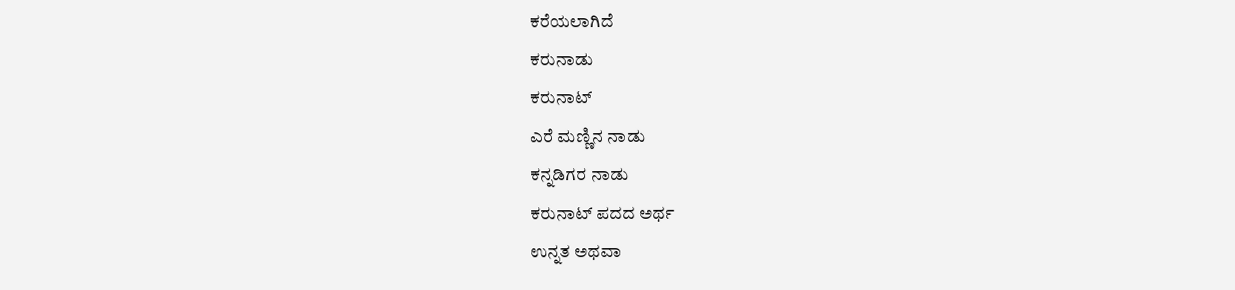ಕರೆಯಲಾಗಿದೆ
ಕರುನಾಡು
ಕರುನಾಟ್
ಎರೆ ಮಣ್ಣಿನ ನಾಡು
ಕನ್ನಡಿಗರ ನಾಡು
ಕರುನಾಟ್ ಪದದ ಅರ್ಥ
ಉನ್ನತ ಅಥವಾ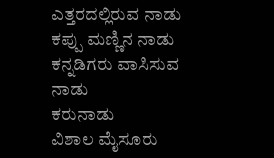ಎತ್ತರದಲ್ಲಿರುವ ನಾಡು
ಕಪ್ಪು ಮಣ್ಣಿನ ನಾಡು
ಕನ್ನಡಿಗರು ವಾಸಿಸುವ ನಾಡು
ಕರುನಾಡು
ವಿಶಾಲ ಮೈಸೂರು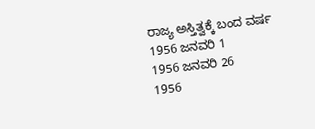ರಾಜ್ಯ ಅಸ್ತಿತ್ವಕ್ಕೆ ಬಂದ ವರ್ಷ
1956 ಜನವರಿ 1
1956 ಜನವರಿ 26
1956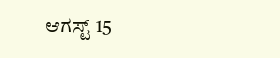ಆಗಸ್ಟ್ 15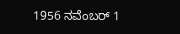1956 ನವೆಂಬರ್ 1